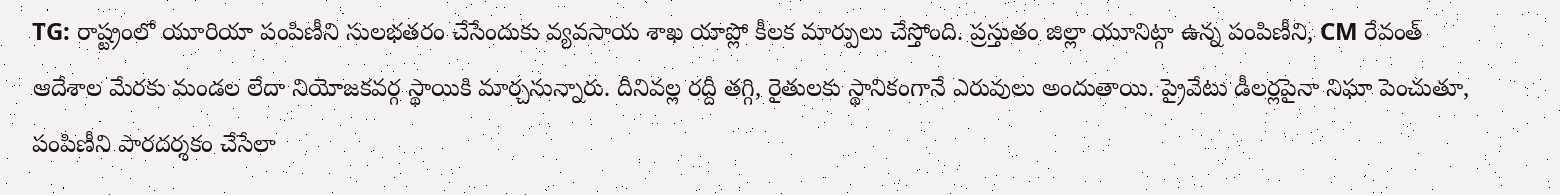TG: రాష్ట్రంలో యూరియా పంపిణీని సులభతరం చేసేందుకు వ్యవసాయ శాఖ యాప్లో కీలక మార్పులు చేస్తోంది. ప్రస్తుతం జిల్లా యూనిట్గా ఉన్న పంపిణీని, CM రేవంత్ ఆదేశాల మేరకు మండల లేదా నియోజకవర్గ స్థాయికి మార్చనున్నారు. దీనివల్ల రద్దీ తగ్గి, రైతులకు స్థానికంగానే ఎరువులు అందుతాయి. ప్రైవేటు డీలర్లపైనా నిఘా పెంచుతూ, పంపిణీని పారదర్శకం చేసేలా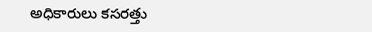అధికారులు కసరత్తు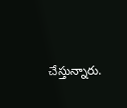చేస్తున్నారు.